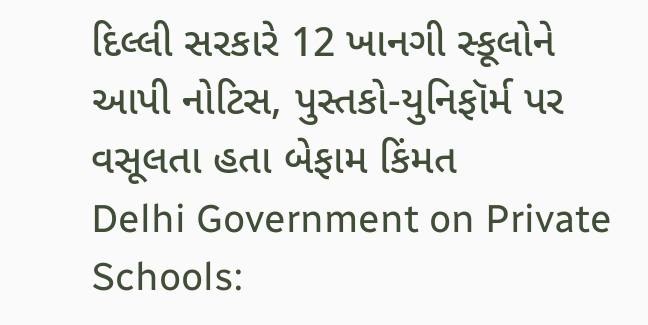દિલ્લી સરકારે 12 ખાનગી સ્કૂલોને આપી નોટિસ, પુસ્તકો-યુનિફૉર્મ પર વસૂલતા હતા બેફામ કિંમત
Delhi Government on Private Schools: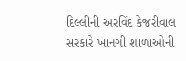દિલ્લીની અરવિંદ કેજરીવાલ સરકારે ખાનગી શાળાઓની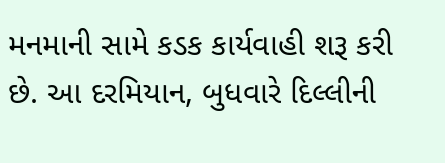મનમાની સામે કડક કાર્યવાહી શરૂ કરી છે. આ દરમિયાન, બુધવારે દિલ્લીની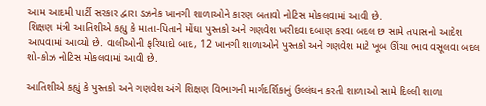આમ આદમી પાર્ટી સરકાર દ્વારા ડઝનેક ખાનગી શાળાઓને કારણ બતાવો નોટિસ મોકલવામાં આવી છે.
શિક્ષણ મંત્રી આતિશીએ કહ્યુ કે માતા-પિતાને મોંઘા પુસ્તકો અને ગણવેશ ખરીદવા દબાણ કરવા બદલ છ સામે તપાસનો આદેશ આપવામાં આવ્યો છે. વાલીઓની ફરિયાદો બાદ, 12 ખાનગી શાળાઓને પુસ્તકો અને ગણવેશ માટે ખૂબ ઊંચા ભાવ વસૂલવા બદલ શો-કોઝ નોટિસ મોકલવામાં આવી છે.

આતિશીએ કહ્યું કે પુસ્તકો અને ગણવેશ અંગે શિક્ષણ વિભાગની માર્ગદર્શિકાનું ઉલ્લંઘન કરતી શાળાઓ સામે દિલ્લી શાળા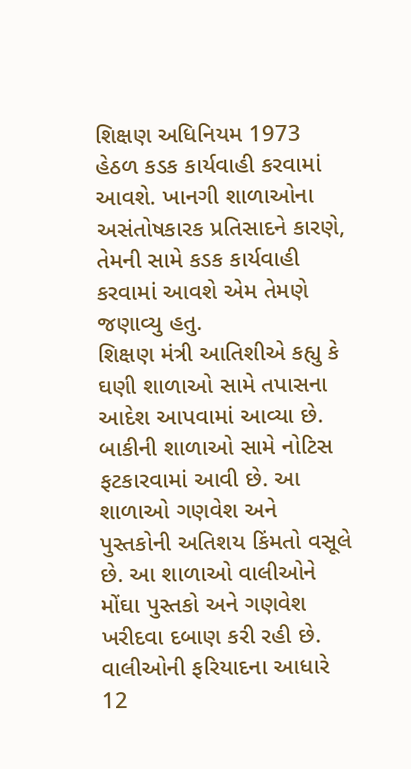શિક્ષણ અધિનિયમ 1973 હેઠળ કડક કાર્યવાહી કરવામાં આવશે. ખાનગી શાળાઓના અસંતોષકારક પ્રતિસાદને કારણે, તેમની સામે કડક કાર્યવાહી કરવામાં આવશે એમ તેમણે જણાવ્યુ હતુ.
શિક્ષણ મંત્રી આતિશીએ કહ્યુ કે ઘણી શાળાઓ સામે તપાસના આદેશ આપવામાં આવ્યા છે. બાકીની શાળાઓ સામે નોટિસ ફટકારવામાં આવી છે. આ શાળાઓ ગણવેશ અને પુસ્તકોની અતિશય કિંમતો વસૂલે છે. આ શાળાઓ વાલીઓને મોંઘા પુસ્તકો અને ગણવેશ ખરીદવા દબાણ કરી રહી છે.
વાલીઓની ફરિયાદના આધારે 12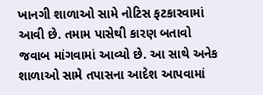ખાનગી શાળાઓ સામે નોટિસ ફટકારવામાં આવી છે. તમામ પાસેથી કારણ બતાવો જવાબ માંગવામાં આવ્યો છે. આ સાથે અનેક શાળાઓ સામે તપાસના આદેશ આપવામાં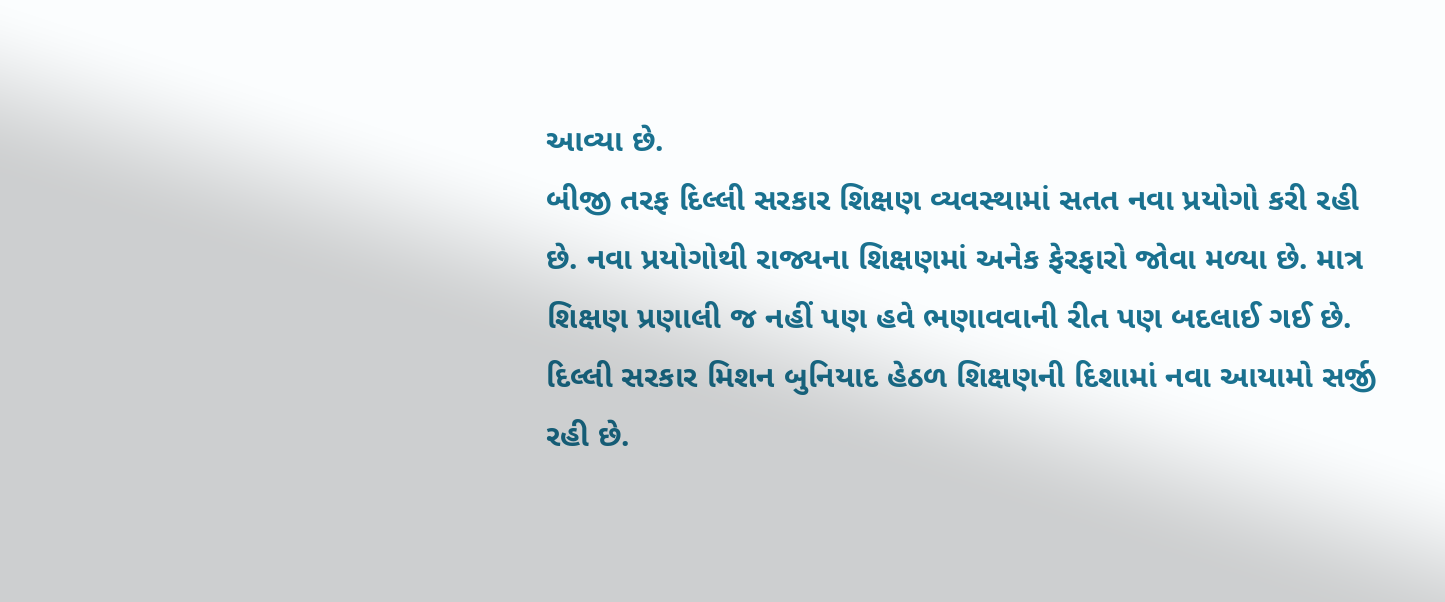આવ્યા છે.
બીજી તરફ દિલ્લી સરકાર શિક્ષણ વ્યવસ્થામાં સતત નવા પ્રયોગો કરી રહી છે. નવા પ્રયોગોથી રાજ્યના શિક્ષણમાં અનેક ફેરફારો જોવા મળ્યા છે. માત્ર શિક્ષણ પ્રણાલી જ નહીં પણ હવે ભણાવવાની રીત પણ બદલાઈ ગઈ છે. દિલ્લી સરકાર મિશન બુનિયાદ હેઠળ શિક્ષણની દિશામાં નવા આયામો સર્જી રહી છે.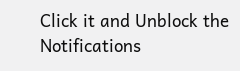Click it and Unblock the Notifications